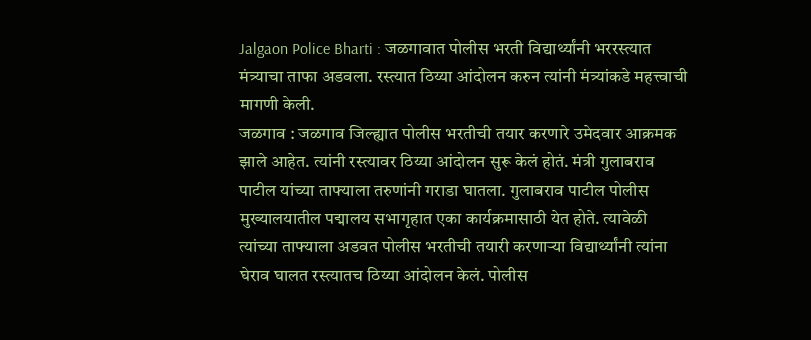Jalgaon Police Bharti : जळगावात पोलीस भरती विद्यार्थ्यांनी भररस्त्यात मंत्र्याचा ताफा अडवला. रस्त्यात ठिय्या आंदोलन करुन त्यांनी मंत्र्यांकडे महत्त्वाची मागणी केली.
जळगाव : जळगाव जिल्ह्यात पोलीस भरतीची तयार करणारे उमेदवार आक्रमक झाले आहेत. त्यांनी रस्त्यावर ठिय्या आंदोलन सुरू केलं होतं. मंत्री गुलाबराव पाटील यांच्या ताफ्याला तरुणांनी गराडा घातला. गुलाबराव पाटील पोलीस मुख्यालयातील पद्मालय सभागृहात एका कार्यक्रमासाठी येत होते. त्यावेळी त्यांच्या ताफ्याला अडवत पोलीस भरतीची तयारी करणाऱ्या विद्यार्थ्यांनी त्यांना घेराव घालत रस्त्यातच ठिय्या आंदोलन केलं. पोलीस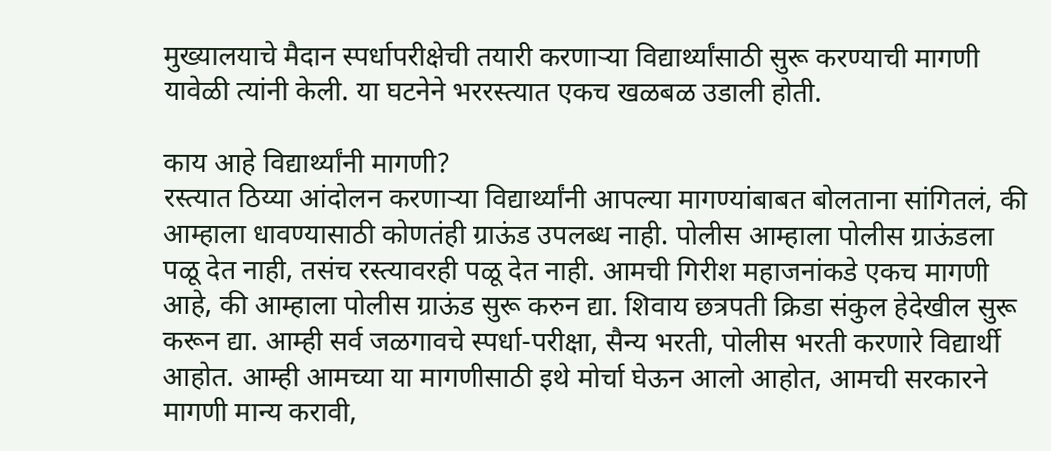मुख्यालयाचे मैदान स्पर्धापरीक्षेची तयारी करणाऱ्या विद्यार्थ्यांसाठी सुरू करण्याची मागणी यावेळी त्यांनी केली. या घटनेने भररस्त्यात एकच खळबळ उडाली होती.

काय आहे विद्यार्थ्यांनी मागणी?
रस्त्यात ठिय्या आंदोलन करणाऱ्या विद्यार्थ्यांनी आपल्या मागण्यांबाबत बोलताना सांगितलं, की आम्हाला धावण्यासाठी कोणतंही ग्राऊंड उपलब्ध नाही. पोलीस आम्हाला पोलीस ग्राऊंडला पळू देत नाही, तसंच रस्त्यावरही पळू देत नाही. आमची गिरीश महाजनांकडे एकच मागणी आहे, की आम्हाला पोलीस ग्राऊंड सुरू करुन द्या. शिवाय छत्रपती क्रिडा संकुल हेदेखील सुरू करून द्या. आम्ही सर्व जळगावचे स्पर्धा-परीक्षा, सैन्य भरती, पोलीस भरती करणारे विद्यार्थी आहोत. आम्ही आमच्या या मागणीसाठी इथे मोर्चा घेऊन आलो आहोत, आमची सरकारने मागणी मान्य करावी,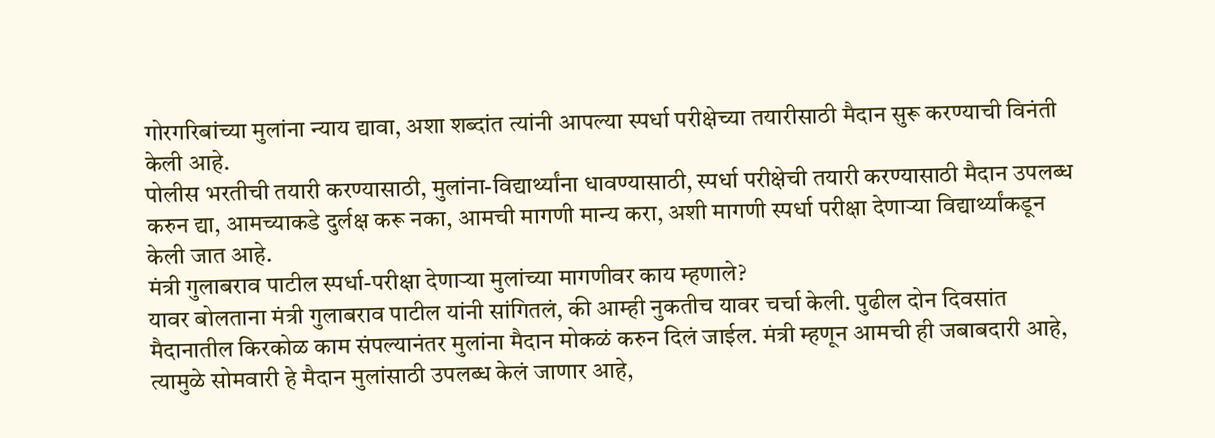गोरगरिबांच्या मुलांना न्याय द्यावा, अशा शब्दांत त्यांनी आपल्या स्पर्धा परीक्षेच्या तयारीसाठी मैदान सुरू करण्याची विनंती केली आहे.
पोलीस भरतीची तयारी करण्यासाठी, मुलांना-विद्यार्थ्यांना धावण्यासाठी, स्पर्धा परीक्षेची तयारी करण्यासाठी मैदान उपलब्ध करुन द्या, आमच्याकडे दुर्लक्ष करू नका, आमची मागणी मान्य करा, अशी मागणी स्पर्धा परीक्षा देणाऱ्या विद्यार्थ्यांकडून केली जात आहे.
मंत्री गुलाबराव पाटील स्पर्धा-परीक्षा देणाऱ्या मुलांच्या मागणीवर काय म्हणाले?
यावर बोलताना मंत्री गुलाबराव पाटील यांनी सांगितलं, की आम्ही नुकतीच यावर चर्चा केली. पुढील दोन दिवसांत मैदानातील किरकोळ काम संपल्यानंतर मुलांना मैदान मोकळं करुन दिलं जाईल. मंत्री म्हणून आमची ही जबाबदारी आहे, त्यामुळे सोमवारी हे मैदान मुलांसाठी उपलब्ध केलं जाणार आहे,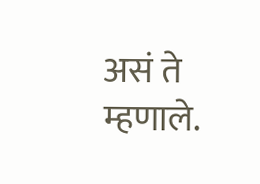असं ते म्हणाले.